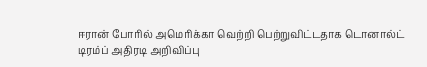ஈரான் போரில் அமெரிக்கா வெற்றி பெற்றுவிட்டதாக டொனால்ட் டிரம்ப் அதிரடி அறிவிப்பு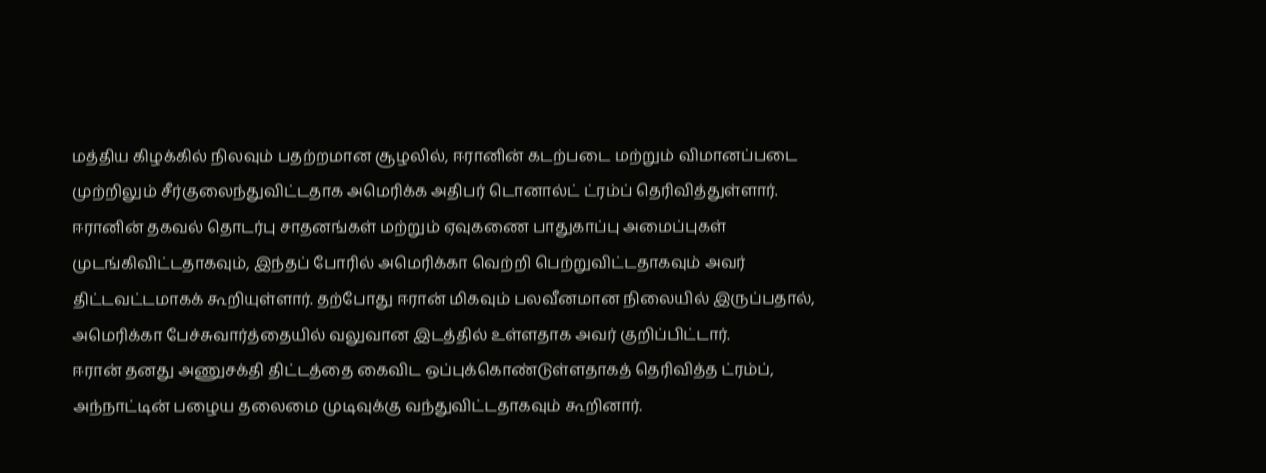மத்திய கிழக்கில் நிலவும் பதற்றமான சூழலில், ஈரானின் கடற்படை மற்றும் விமானப்படை முற்றிலும் சீர்குலைந்துவிட்டதாக அமெரிக்க அதிபர் டொனால்ட் ட்ரம்ப் தெரிவித்துள்ளார். ஈரானின் தகவல் தொடர்பு சாதனங்கள் மற்றும் ஏவுகணை பாதுகாப்பு அமைப்புகள் முடங்கிவிட்டதாகவும், இந்தப் போரில் அமெரிக்கா வெற்றி பெற்றுவிட்டதாகவும் அவர் திட்டவட்டமாகக் கூறியுள்ளார். தற்போது ஈரான் மிகவும் பலவீனமான நிலையில் இருப்பதால், அமெரிக்கா பேச்சுவார்த்தையில் வலுவான இடத்தில் உள்ளதாக அவர் குறிப்பிட்டார்.
ஈரான் தனது அணுசக்தி திட்டத்தை கைவிட ஒப்புக்கொண்டுள்ளதாகத் தெரிவித்த ட்ரம்ப், அந்நாட்டின் பழைய தலைமை முடிவுக்கு வந்துவிட்டதாகவும் கூறினார்.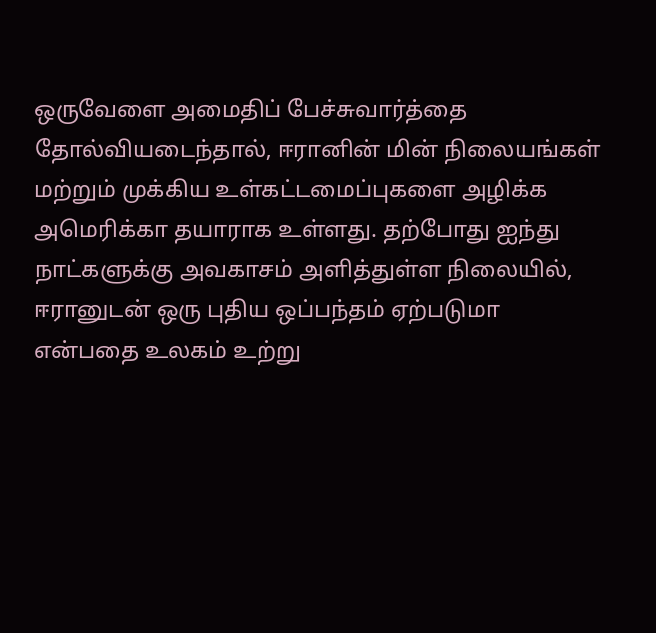ஒருவேளை அமைதிப் பேச்சுவார்த்தை தோல்வியடைந்தால், ஈரானின் மின் நிலையங்கள் மற்றும் முக்கிய உள்கட்டமைப்புகளை அழிக்க அமெரிக்கா தயாராக உள்ளது. தற்போது ஐந்து நாட்களுக்கு அவகாசம் அளித்துள்ள நிலையில், ஈரானுடன் ஒரு புதிய ஒப்பந்தம் ஏற்படுமா என்பதை உலகம் உற்று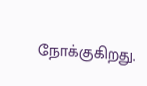நோக்குகிறது.